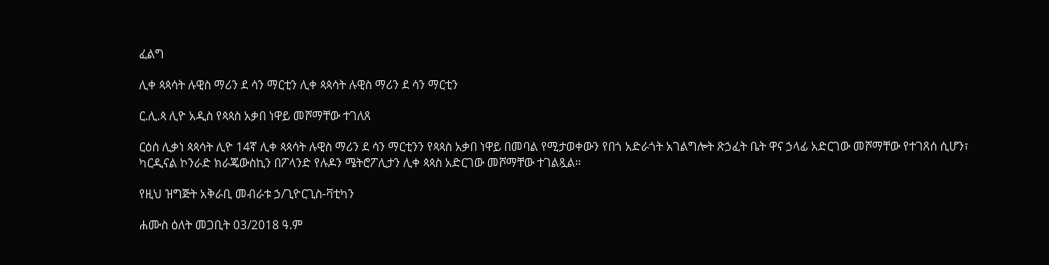ፈልግ

ሊቀ ጳጳሳት ሉዊስ ማሪን ደ ሳን ማርቲን ሊቀ ጳጳሳት ሉዊስ ማሪን ደ ሳን ማርቲን

ር.ሊ.ጳ ሊዮ አዲስ የጳጳስ አቃበ ነዋይ መሾማቸው ተገለጸ

ርዕሰ ሊቃነ ጳጳሳት ሊዮ 14ኛ ሊቀ ጳጳሳት ሉዊስ ማሪን ደ ሳን ማርቲንን የጳጳስ አቃበ ነዋይ በመባል የሚታወቀውን የበጎ አድራጎት አገልግሎት ጽኃፈት ቤት ዋና ኃላፊ አድርገው መሾማቸው የተገጸሰ ሲሆን፣ ካርዲናል ኮንራድ ክራጄውስኪን በፖላንድ የሉዶን ሜትሮፖሊታን ሊቀ ጳጳስ አድርገው መሾማቸው ተገልጿል።

የዚህ ዝግጅት አቅራቢ መብራቱ ኃ/ጊዮርጊስ-ቫቲካን

ሐሙስ ዕለት መጋቢት 03/2018 ዓ.ም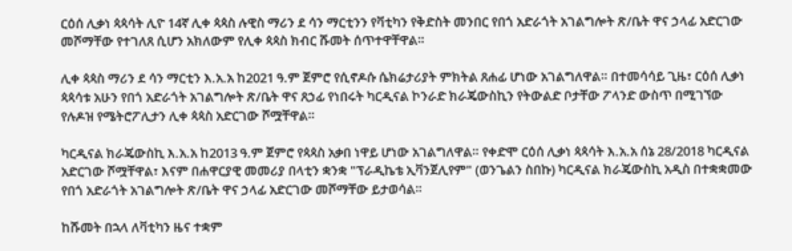ርዕሰ ሊቃነ ጳጳሳት ሊዮ 14ኛ ሊቀ ጳጳስ ሉዊስ ማሪን ደ ሳን ማርቲንን የቫቲካን የቅድስት መንበር የበጎ አድራጎት አገልግሎት ጽ/ቤት ዋና ኃላፊ አድርገው መሾማቸው የተገለጸ ሲሆን አክለውም የሊቀ ጳጳስ ክብር ሹመት ሰጥተዋቸዋል።

ሊቀ ጳጳስ ማሪን ደ ሳን ማርቲን እ.አ.አ ከ2021 ዓ.ም ጀምሮ የሲኖዶሱ ሴክሬታሪያት ምክትል ጸሐፊ ሆነው አገልግለዋል። በተመሳሳይ ጊዜ፣ ርዕሰ ሊቃነ ጳጳሳቱ አሁን የበጎ አድራጎት አገልግሎት ጽ/ቤት ዋና ጸኃፊ የነበሩት ካርዲናል ኮንራድ ክራጄውስኪን የትውልድ ቦታቸው ፖላንድ ውስጥ በሚገኘው የሉዶዝ የሜትሮፖሊታን ሊቀ ጳጳስ አድርገው ሾሟቸዋል።

ካርዲናል ክራጄውስኪ እ.አ.አ ከ2013 ዓ.ም ጀምሮ የጳጳስ አቃበ ነዋይ ሆነው አገልግለዋል። የቀድሞ ርዕሰ ሊቃነ ጳጳሳት እ.አ.አ ሰኔ 28/2018 ካርዲናል አድርገው ሾሟቸዋል፣ እናም በሐዋርያዊ መመሪያ በላቲን ቋንቋ "ፕራዲኬቴ ኢቫንጀሊየም" (ወንጌልን ስበኩ) ካርዲናል ክራጄውስኪ አዲስ በተቋቋመው የበጎ አድራጎት አገልግሎት ጽ/ቤት ዋና ኃላፊ አድርገው መሾማቸው ይታወሳል።

ከሹመት በኋላ ለቫቲካን ዜና ተቋም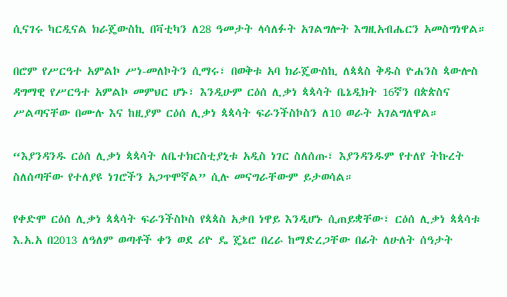ሲናገሩ ካርዲናል ክራጄውስኪ በቫቲካን ለ28 ዓመታት ላሳለፉት አገልግሎት እግዚአብሔርን አመስግነዋል።

በሮም የሥርዓተ አምልኮ ሥነ-መለኮትን ሲማሩ፣ በወቅቱ አባ ክራጄውስኪ ለጳጳስ ቅዱስ ዮሐንስ ጳውሎስ ዳግማዊ የሥርዓተ አምልኮ መምህር ሆኑ፣ እንዲሁም ርዕሰ ሊቃነ ጳጳሳት ቤኔዲክት 16ኛን በጵጵስና ሥልጣናቸው በሙሉ እና ከዚያም ርዕሰ ሊቃነ ጳጳሳት ፍራንችስኮስን ለ10 ወራት አገልግለዋል።

“እያንዳንዱ ርዕሰ ሊቃነ ጳጳሳት ለቤተክርስቲያኒቱ አዲስ ነገር ስለሰጡ፣ እያንዳንዱም የተለየ ትኩረት ስለሰጣቸው የተለያዩ ነገሮችን አጋጥሞኛል” ሲሉ መናግራቸውም ይታወሳል።

የቀድሞ ርዕሰ ሊቃነ ጳጳሳት ፍራንችስኮስ የጳጳስ አቃበ ነዋይ እንዲሆኑ ሲጠይቋቸው፣ ርዕሰ ሊቃነ ጳጳሳቱ እ.አ.አ በ2013 ለዓለም ወጣቶች ቀን ወደ ሪዮ ዴ ጄኔሮ በረራ ከማድረጋቸው በፊት ለሁለት ሰዓታት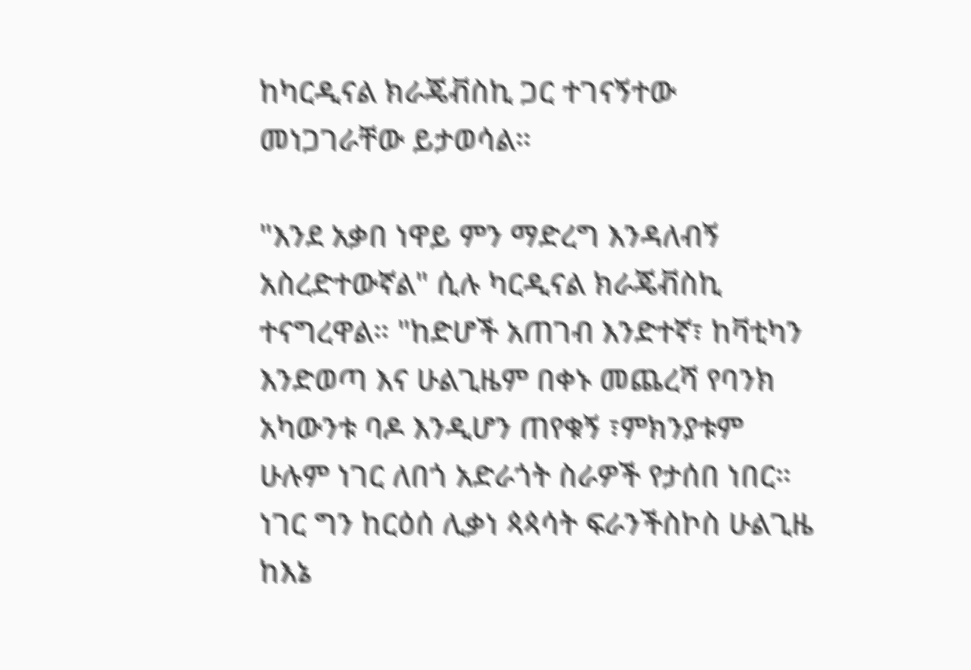ከካርዲናል ክራጄቭስኪ ጋር ተገናኝተው መነጋገራቸው ይታወሳል።

"እንደ አቃበ ነዋይ ምን ማድረግ እንዳለብኝ አስረድተውኛል" ሲሉ ካርዲናል ክራጄቭስኪ ተናግረዋል። "ከድሆች አጠገብ እንድተኛ፣ ከቫቲካን እንድወጣ እና ሁልጊዜም በቀኑ መጨረሻ የባንክ አካውንቱ ባዶ እንዲሆን ጠየቁኝ ፣ምክንያቱም ሁሉም ነገር ለበጎ አድራጎት ስራዎች የታሰበ ነበር። ነገር ግን ከርዕሰ ሊቃነ ጳጳሳት ፍራንችስኮስ ሁልጊዜ ከእኔ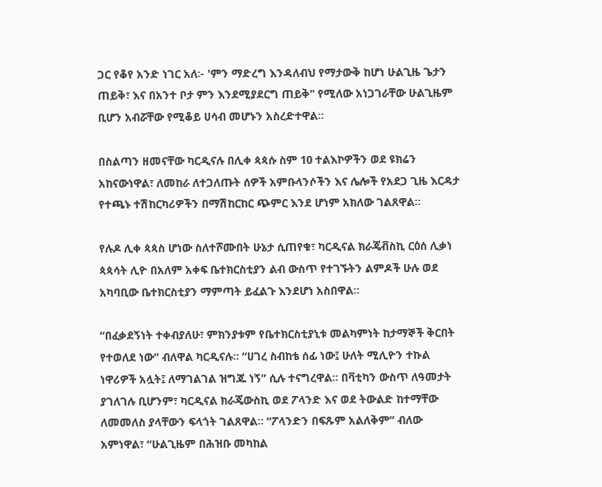ጋር የቆየ አንድ ነገር አለ፡- 'ምን ማድረግ እንዳለብህ የማታውቅ ከሆነ ሁልጊዜ ጌታን ጠይቅ፣ እና በአንተ ቦታ ምን እንደሚያደርግ ጠይቅ" የሚለው አነጋገራቸው ሁልጊዜም ቢሆን አብሯቸው የሚቆይ ሀሳብ መሆኑን አስረድተዋል።

በስልጣን ዘመናቸው ካርዲናሉ በሊቀ ጳጳሱ ስም 10 ተልእኮዎችን ወደ ዩክሬን አከናውነዋል፣ ለመከራ ለተጋለጡት ሰዎች አምቡላንሶችን እና ሌሎች የአደጋ ጊዜ እርዳታ የተጫኑ ተሽከርካሪዎችን በማሽከርከር ጭምር እንደ ሆነም አክለው ገልጸዋል።

የሉዶ ሊቀ ጳጳስ ሆነው ስለተሾሙበት ሁኔታ ሲጠየቁ፣ ካርዲናል ክራጄቭስኪ ርዕሰ ሊቃነ ጳጳሳት ሊዮ በአለም አቀፍ ቤተክርስቲያን ልብ ውስጥ የተገኙትን ልምዶች ሁሉ ወደ አካባቢው ቤተክርስቲያን ማምጣት ይፈልጉ እንደሆነ አስበዋል።

“በፈቃደኝነት ተቀብያለሁ፣ ምክንያቱም የቤተክርስቲያኒቱ መልካምነት ከታማኞች ቅርበት የተወለደ ነው” ብለዋል ካርዲናሉ። “ሀገረ ስብከቴ ሰፊ ነው፤ ሁለት ሚሊዮን ተኩል ነዋሪዎች አሏት፤ ለማገልገል ዝግጁ ነኝ” ሲሉ ተናግረዋል። በቫቲካን ውስጥ ለዓመታት ያገለገሉ ቢሆንም፣ ካርዲናል ክራጄውስኪ ወደ ፖላንድ እና ወደ ትውልድ ከተማቸው ለመመለስ ያላቸውን ፍላጎት ገልጸዋል። “ፖላንድን በፍጹም አልለቅም” ብለው አምነዋል፣ “ሁልጊዜም በሕዝቡ መካከል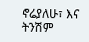ኖሬያለሁ፣ እና ትንሽም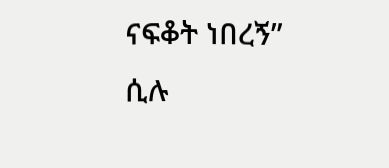ናፍቆት ነበረኝ” ሲሉ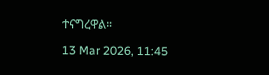ተናግረዋል።

13 Mar 2026, 11:45